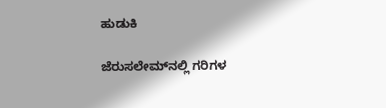ಹುಡುಕಿ

ಜೆರುಸಲೇಮ್‌ನಲ್ಲಿ ಗರಿಗಳ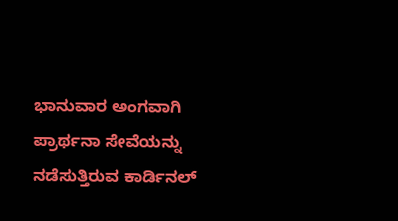ಭಾನುವಾರ ಅಂಗವಾಗಿ ಪ್ರಾರ್ಥನಾ ಸೇವೆಯನ್ನು ನಡೆಸುತ್ತಿರುವ ಕಾರ್ಡಿನಲ್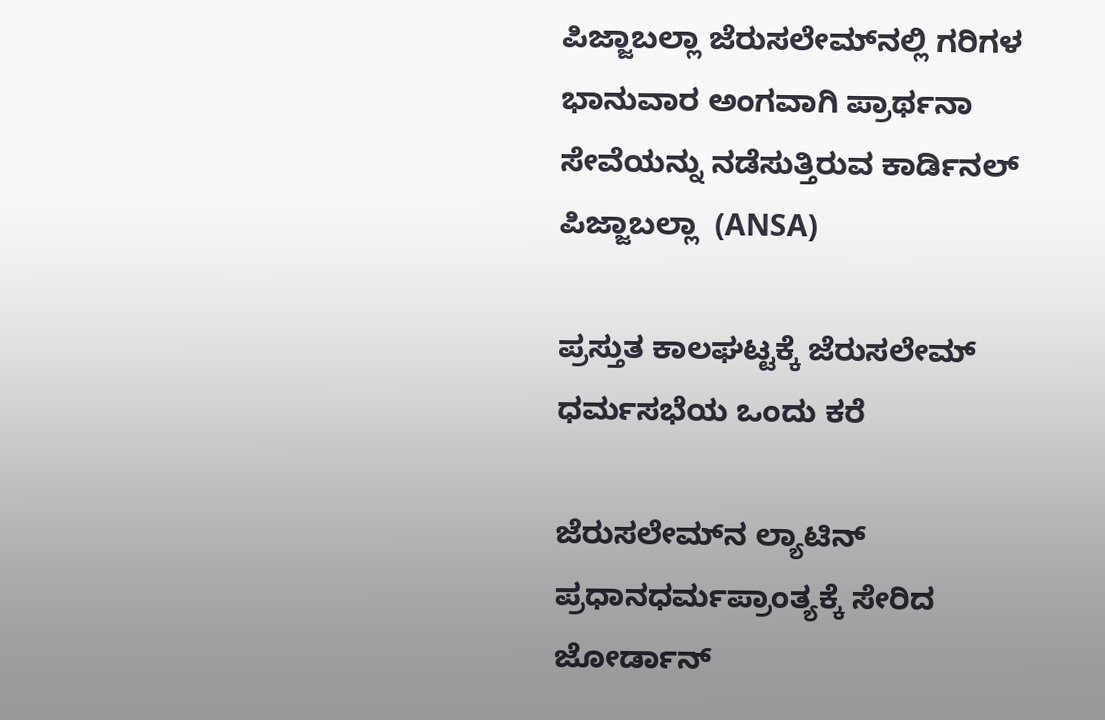ಪಿಜ್ಜಾಬಲ್ಲಾ ಜೆರುಸಲೇಮ್‌ನಲ್ಲಿ ಗರಿಗಳ ಭಾನುವಾರ ಅಂಗವಾಗಿ ಪ್ರಾರ್ಥನಾ ಸೇವೆಯನ್ನು ನಡೆಸುತ್ತಿರುವ ಕಾರ್ಡಿನಲ್ ಪಿಜ್ಜಾಬಲ್ಲಾ  (ANSA)

ಪ್ರಸ್ತುತ ಕಾಲಘಟ್ಟಕ್ಕೆ ಜೆರುಸಲೇಮ್ ಧರ್ಮಸಭೆಯ ಒಂದು ಕರೆ

ಜೆರುಸಲೇಮ್‌ನ ಲ್ಯಾಟಿನ್ ಪ್ರಧಾನಧರ್ಮಪ್ರಾಂತ್ಯಕ್ಕೆ ಸೇರಿದ ಜೋರ್ಡಾನ್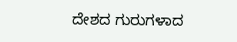ದೇಶದ ಗುರುಗಳಾದ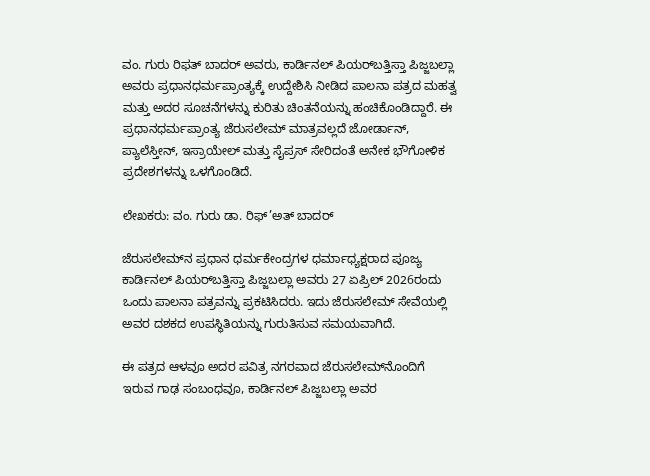ವಂ. ಗುರು ರಿಫತ್ ಬಾದರ್ ಅವರು, ಕಾರ್ಡಿನಲ್ ಪಿಯರ್‌ಬತ್ತಿಸ್ತಾ ಪಿಜ್ಜಬಲ್ಲಾ ಅವರು ಪ್ರಧಾನಧರ್ಮಪ್ರಾಂತ್ಯಕ್ಕೆ ಉದ್ದೇಶಿಸಿ ನೀಡಿದ ಪಾಲನಾ ಪತ್ರದ ಮಹತ್ವ ಮತ್ತು ಅದರ ಸೂಚನೆಗಳನ್ನು ಕುರಿತು ಚಿಂತನೆಯನ್ನು ಹಂಚಿಕೊಂಡಿದ್ದಾರೆ. ಈ ಪ್ರಧಾನಧರ್ಮಪ್ರಾಂತ್ಯ ಜೆರುಸಲೇಮ್ ಮಾತ್ರವಲ್ಲದೆ ಜೋರ್ಡಾನ್, ಪ್ಯಾಲೆಸ್ತೀನ್, ಇಸ್ರಾಯೇಲ್ ಮತ್ತು ಸೈಪ್ರಸ್ ಸೇರಿದಂತೆ ಅನೇಕ ಭೌಗೋಳಿಕ ಪ್ರದೇಶಗಳನ್ನು ಒಳಗೊಂಡಿದೆ.

ಲೇಖಕರು: ವಂ. ಗುರು ಡಾ. ರಿಫ್’ಅತ್ ಬಾದರ್

ಜೆರುಸಲೇಮ್‌ನ ಪ್ರಧಾನ ಧರ್ಮಕೇಂದ್ರಗಳ ಧರ್ಮಾಧ್ಯಕ್ಷರಾದ ಪೂಜ್ಯ ಕಾರ್ಡಿನಲ್ ಪಿಯರ್‌ಬತ್ತಿಸ್ತಾ ಪಿಜ್ಜಬಲ್ಲಾ ಅವರು 27 ಏಪ್ರಿಲ್ 2026ರಂದು  ಒಂದು ಪಾಲನಾ ಪತ್ರವನ್ನು ಪ್ರಕಟಿಸಿದರು. ಇದು ಜೆರುಸಲೇಮ್ ಸೇವೆಯಲ್ಲಿ ಅವರ ದಶಕದ ಉಪಸ್ಥಿತಿಯನ್ನು ಗುರುತಿಸುವ ಸಮಯವಾಗಿದೆ.

ಈ ಪತ್ರದ ಆಳವೂ ಅದರ ಪವಿತ್ರ ನಗರವಾದ ಜೆರುಸಲೇಮ್‌ನೊಂದಿಗೆ ಇರುವ ಗಾಢ ಸಂಬಂಧವೂ, ಕಾರ್ಡಿನಲ್ ಪಿಜ್ಜಬಲ್ಲಾ ಅವರ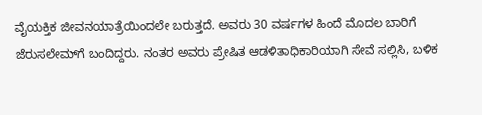ವೈಯಕ್ತಿಕ ಜೀವನಯಾತ್ರೆಯಿಂದಲೇ ಬರುತ್ತದೆ. ಅವರು 30 ವರ್ಷಗಳ ಹಿಂದೆ ಮೊದಲ ಬಾರಿಗೆ ಜೆರುಸಲೇಮ್‌ಗೆ ಬಂದಿದ್ದರು. ನಂತರ ಅವರು ಪ್ರೇಷಿತ ಆಡಳಿತಾಧಿಕಾರಿಯಾಗಿ ಸೇವೆ ಸಲ್ಲಿಸಿ, ಬಳಿಕ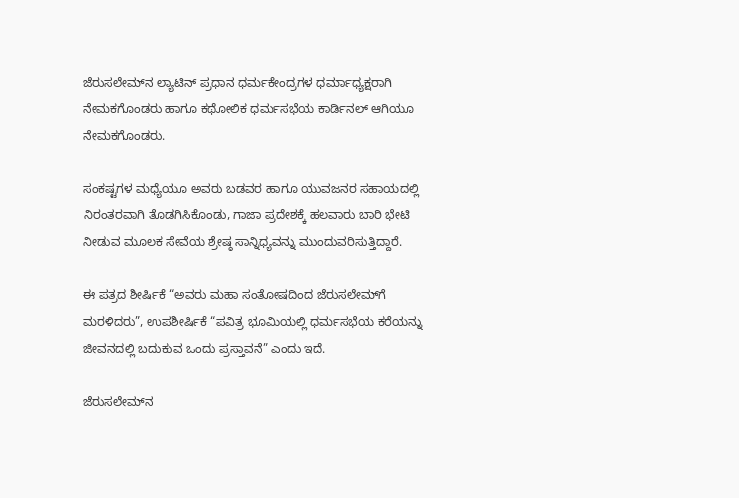ಜೆರುಸಲೇಮ್‌ನ ಲ್ಯಾಟಿನ್ ಪ್ರಧಾನ ಧರ್ಮಕೇಂದ್ರಗಳ ಧರ್ಮಾಧ್ಯಕ್ಷರಾಗಿ ನೇಮಕಗೊಂಡರು ಹಾಗೂ ಕಥೋಲಿಕ ಧರ್ಮಸಭೆಯ ಕಾರ್ಡಿನಲ್ ಆಗಿಯೂ ನೇಮಕಗೊಂಡರು.

ಸಂಕಷ್ಟಗಳ ಮಧ್ಯೆಯೂ ಅವರು ಬಡವರ ಹಾಗೂ ಯುವಜನರ ಸಹಾಯದಲ್ಲಿ ನಿರಂತರವಾಗಿ ತೊಡಗಿಸಿಕೊಂಡು, ಗಾಜಾ ಪ್ರದೇಶಕ್ಕೆ ಹಲವಾರು ಬಾರಿ ಭೇಟಿ ನೀಡುವ ಮೂಲಕ ಸೇವೆಯ ಶ್ರೇಷ್ಠ ಸಾನ್ನಿಧ್ಯವನ್ನು ಮುಂದುವರಿಸುತ್ತಿದ್ದಾರೆ.

ಈ ಪತ್ರದ ಶೀರ್ಷಿಕೆ “ಅವರು ಮಹಾ ಸಂತೋಷದಿಂದ ಜೆರುಸಲೇಮ್‌ಗೆ ಮರಳಿದರು”, ಉಪಶೀರ್ಷಿಕೆ “ಪವಿತ್ರ ಭೂಮಿಯಲ್ಲಿ ಧರ್ಮಸಭೆಯ ಕರೆಯನ್ನು ಜೀವನದಲ್ಲಿ ಬದುಕುವ ಒಂದು ಪ್ರಸ್ತಾವನೆ” ಎಂದು ಇದೆ.

ಜೆರುಸಲೇಮ್‌ನ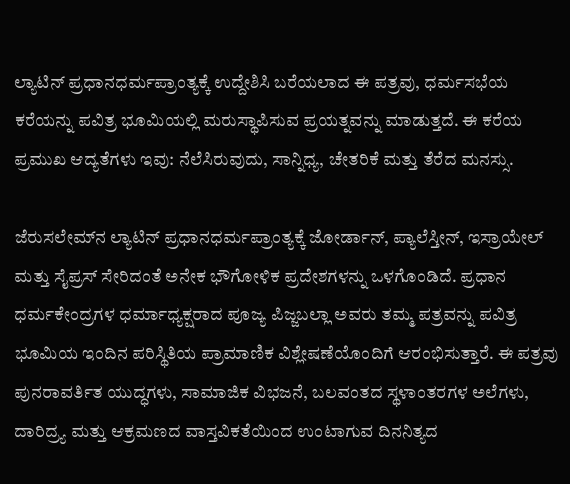ಲ್ಯಾಟಿನ್ ಪ್ರಧಾನಧರ್ಮಪ್ರಾಂತ್ಯಕ್ಕೆ ಉದ್ದೇಶಿಸಿ ಬರೆಯಲಾದ ಈ ಪತ್ರವು, ಧರ್ಮಸಭೆಯ ಕರೆಯನ್ನು ಪವಿತ್ರ ಭೂಮಿಯಲ್ಲಿ ಮರುಸ್ಥಾಪಿಸುವ ಪ್ರಯತ್ನವನ್ನು ಮಾಡುತ್ತದೆ. ಈ ಕರೆಯ ಪ್ರಮುಖ ಆದ್ಯತೆಗಳು ಇವು: ನೆಲೆಸಿರುವುದು, ಸಾನ್ನಿಧ್ಯ, ಚೇತರಿಕೆ ಮತ್ತು ತೆರೆದ ಮನಸ್ಸು.

ಜೆರುಸಲೇಮ್‌ನ ಲ್ಯಾಟಿನ್ ಪ್ರಧಾನಧರ್ಮಪ್ರಾಂತ್ಯಕ್ಕೆ ಜೋರ್ಡಾನ್, ಪ್ಯಾಲೆಸ್ತೀನ್, ಇಸ್ರಾಯೇಲ್ ಮತ್ತು ಸೈಪ್ರಸ್ ಸೇರಿದಂತೆ ಅನೇಕ ಭೌಗೋಳಿಕ ಪ್ರದೇಶಗಳನ್ನು ಒಳಗೊಂಡಿದೆ. ಪ್ರಧಾನ ಧರ್ಮಕೇಂದ್ರಗಳ ಧರ್ಮಾಧ್ಯಕ್ಷರಾದ ಪೂಜ್ಯ ಪಿಜ್ಜಬಲ್ಲಾ ಅವರು ತಮ್ಮ ಪತ್ರವನ್ನು ಪವಿತ್ರ ಭೂಮಿಯ ಇಂದಿನ ಪರಿಸ್ಥಿತಿಯ ಪ್ರಾಮಾಣಿಕ ವಿಶ್ಲೇಷಣೆಯೊಂದಿಗೆ ಆರಂಭಿಸುತ್ತಾರೆ. ಈ ಪತ್ರವು ಪುನರಾವರ್ತಿತ ಯುದ್ಧಗಳು, ಸಾಮಾಜಿಕ ವಿಭಜನೆ, ಬಲವಂತದ ಸ್ಥಳಾಂತರಗಳ ಅಲೆಗಳು, ದಾರಿದ್ರ್ಯ ಮತ್ತು ಆಕ್ರಮಣದ ವಾಸ್ತವಿಕತೆಯಿಂದ ಉಂಟಾಗುವ ದಿನನಿತ್ಯದ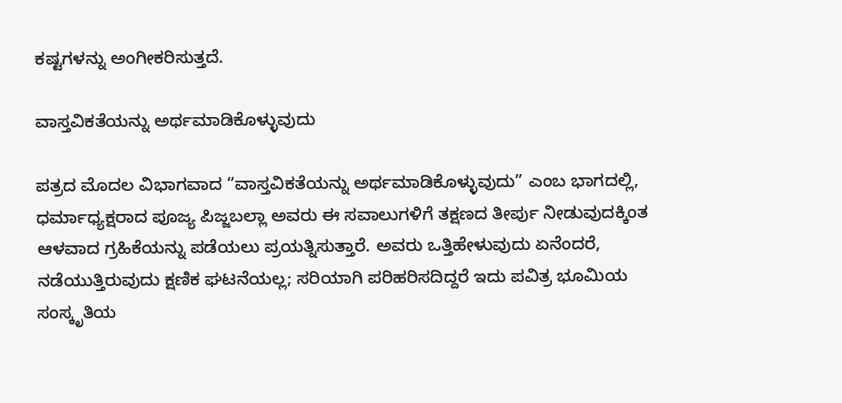ಕಷ್ಟಗಳನ್ನು ಅಂಗೀಕರಿಸುತ್ತದೆ.

ವಾಸ್ತವಿಕತೆಯನ್ನು ಅರ್ಥಮಾಡಿಕೊಳ್ಳುವುದು

ಪತ್ರದ ಮೊದಲ ವಿಭಾಗವಾದ “ವಾಸ್ತವಿಕತೆಯನ್ನು ಅರ್ಥಮಾಡಿಕೊಳ್ಳುವುದು” ಎಂಬ ಭಾಗದಲ್ಲಿ,   ಧರ್ಮಾಧ್ಯಕ್ಷರಾದ ಪೂಜ್ಯ ಪಿಜ್ಜಬಲ್ಲಾ ಅವರು ಈ ಸವಾಲುಗಳಿಗೆ ತಕ್ಷಣದ ತೀರ್ಪು ನೀಡುವುದಕ್ಕಿಂತ ಆಳವಾದ ಗ್ರಹಿಕೆಯನ್ನು ಪಡೆಯಲು ಪ್ರಯತ್ನಿಸುತ್ತಾರೆ. ಅವರು ಒತ್ತಿಹೇಳುವುದು ಏನೆಂದರೆ, ನಡೆಯುತ್ತಿರುವುದು ಕ್ಷಣಿಕ ಘಟನೆಯಲ್ಲ; ಸರಿಯಾಗಿ ಪರಿಹರಿಸದಿದ್ದರೆ ಇದು ಪವಿತ್ರ ಭೂಮಿಯ ಸಂಸ್ಕೃತಿಯ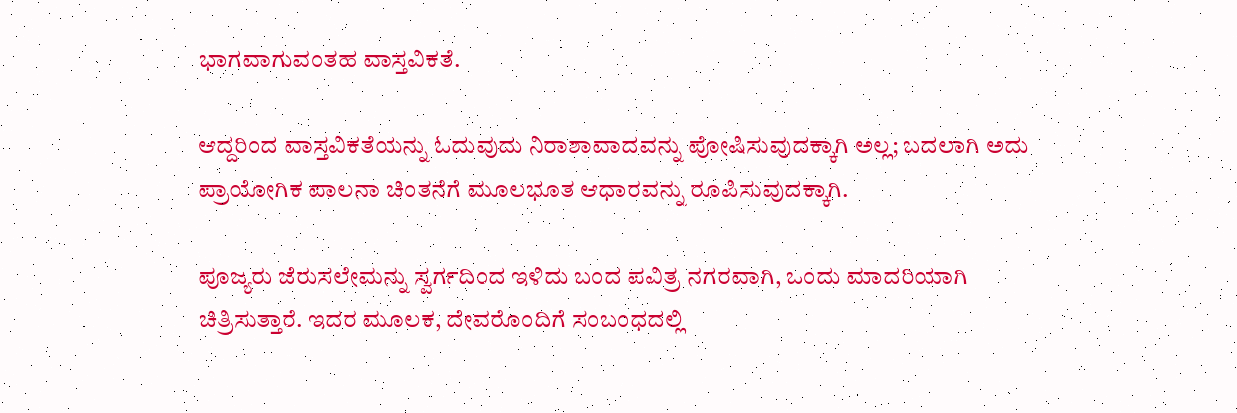ಭಾಗವಾಗುವಂತಹ ವಾಸ್ತವಿಕತೆ.

ಆದ್ದರಿಂದ ವಾಸ್ತವಿಕತೆಯನ್ನು ಓದುವುದು ನಿರಾಶಾವಾದವನ್ನು ಪೋಷಿಸುವುದಕ್ಕಾಗಿ ಅಲ್ಲ; ಬದಲಾಗಿ ಅದು ಪ್ರಾಯೋಗಿಕ ಪಾಲನಾ ಚಿಂತನೆಗೆ ಮೂಲಭೂತ ಆಧಾರವನ್ನು ರೂಪಿಸುವುದಕ್ಕಾಗಿ.

ಪೂಜ್ಯರು ಜೆರುಸಲೇಮನ್ನು ಸ್ವರ್ಗದಿಂದ ಇಳಿದು ಬಂದ ಪವಿತ್ರ ನಗರವಾಗಿ, ಒಂದು ಮಾದರಿಯಾಗಿ ಚಿತ್ರಿಸುತ್ತಾರೆ. ಇದರ ಮೂಲಕ, ದೇವರೊಂದಿಗೆ ಸಂಬಂಧದಲ್ಲಿ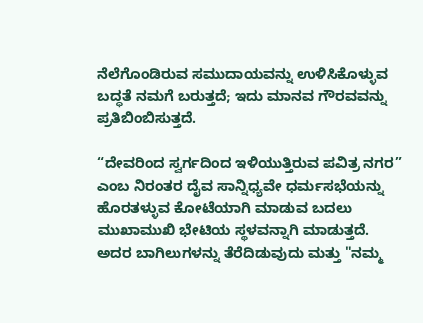ನೆಲೆಗೊಂಡಿರುವ ಸಮುದಾಯವನ್ನು ಉಳಿಸಿಕೊಳ್ಳುವ ಬದ್ಧತೆ ನಮಗೆ ಬರುತ್ತದೆ; ಇದು ಮಾನವ ಗೌರವವನ್ನು ಪ್ರತಿಬಿಂಬಿಸುತ್ತದೆ.

“ದೇವರಿಂದ ಸ್ವರ್ಗದಿಂದ ಇಳಿಯುತ್ತಿರುವ ಪವಿತ್ರ ನಗರ” ಎಂಬ ನಿರಂತರ ದೈವ ಸಾನ್ನಿಧ್ಯವೇ ಧರ್ಮಸಭೆಯನ್ನು ಹೊರತಳ್ಳುವ ಕೋಟೆಯಾಗಿ ಮಾಡುವ ಬದಲು ಮುಖಾಮುಖಿ ಭೇಟಿಯ ಸ್ಥಳವನ್ನಾಗಿ ಮಾಡುತ್ತದೆ. ಅದರ ಬಾಗಿಲುಗಳನ್ನು ತೆರೆದಿಡುವುದು ಮತ್ತು "ನಮ್ಮ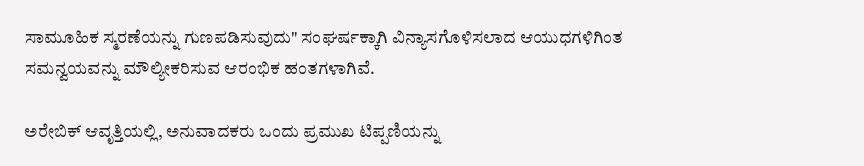ಸಾಮೂಹಿಕ ಸ್ಮರಣೆಯನ್ನು ಗುಣಪಡಿಸುವುದು" ಸಂಘರ್ಷಕ್ಕಾಗಿ ವಿನ್ಯಾಸಗೊಳಿಸಲಾದ ಆಯುಧಗಳಿಗಿಂತ ಸಮನ್ವಯವನ್ನು ಮೌಲ್ಯೀಕರಿಸುವ ಆರಂಭಿಕ ಹಂತಗಳಾಗಿವೆ.

ಅರೇಬಿಕ್ ಆವೃತ್ತಿಯಲ್ಲಿ, ಅನುವಾದಕರು ಒಂದು ಪ್ರಮುಖ ಟಿಪ್ಪಣಿಯನ್ನು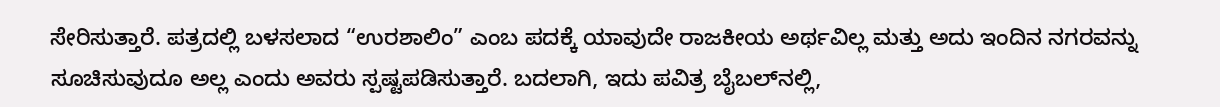ಸೇರಿಸುತ್ತಾರೆ. ಪತ್ರದಲ್ಲಿ ಬಳಸಲಾದ “ಉರಶಾಲಿಂ” ಎಂಬ ಪದಕ್ಕೆ ಯಾವುದೇ ರಾಜಕೀಯ ಅರ್ಥವಿಲ್ಲ ಮತ್ತು ಅದು ಇಂದಿನ ನಗರವನ್ನು ಸೂಚಿಸುವುದೂ ಅಲ್ಲ ಎಂದು ಅವರು ಸ್ಪಷ್ಟಪಡಿಸುತ್ತಾರೆ. ಬದಲಾಗಿ, ಇದು ಪವಿತ್ರ ಬೈಬಲ್‌ನಲ್ಲಿ,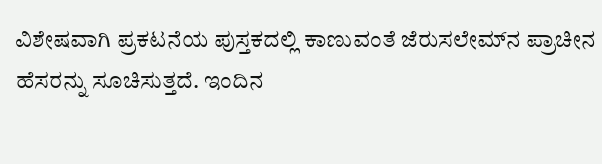ವಿಶೇಷವಾಗಿ ಪ್ರಕಟನೆಯ ಪುಸ್ತಕದಲ್ಲಿ ಕಾಣುವಂತೆ ಜೆರುಸಲೇಮ್‌ನ ಪ್ರಾಚೀನ  ಹೆಸರನ್ನು ಸೂಚಿಸುತ್ತದೆ. ಇಂದಿನ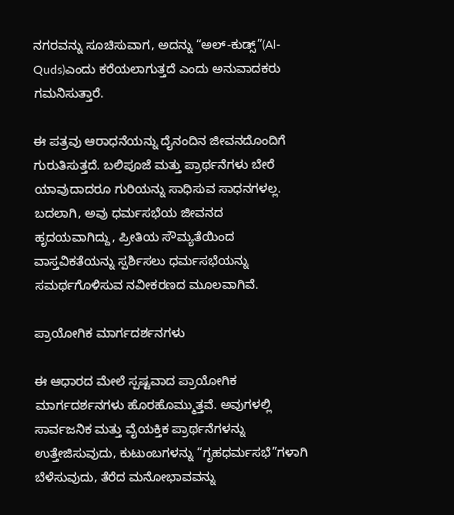ನಗರವನ್ನು ಸೂಚಿಸುವಾಗ, ಅದನ್ನು “ಅಲ್-ಕುಡ್ಸ್”(Al-Quds)ಎಂದು ಕರೆಯಲಾಗುತ್ತದೆ ಎಂದು ಅನುವಾದಕರು ಗಮನಿಸುತ್ತಾರೆ.

ಈ ಪತ್ರವು ಆರಾಧನೆಯನ್ನು ದೈನಂದಿನ ಜೀವನದೊಂದಿಗೆ ಗುರುತಿಸುತ್ತದೆ. ಬಲಿಪೂಜೆ ಮತ್ತು ಪ್ರಾರ್ಥನೆಗಳು ಬೇರೆ ಯಾವುದಾದರೂ ಗುರಿಯನ್ನು ಸಾಧಿಸುವ ಸಾಧನಗಳಲ್ಲ. ಬದಲಾಗಿ, ಅವು ಧರ್ಮಸಭೆಯ ಜೀವನದ ಹೃದಯವಾಗಿದ್ದು, ಪ್ರೀತಿಯ ಸೌಮ್ಯತೆಯಿಂದ ವಾಸ್ತವಿಕತೆಯನ್ನು ಸ್ಪರ್ಶಿಸಲು ಧರ್ಮಸಭೆಯನ್ನು ಸಮರ್ಥಗೊಳಿಸುವ ನವೀಕರಣದ ಮೂಲವಾಗಿವೆ.

ಪ್ರಾಯೋಗಿಕ ಮಾರ್ಗದರ್ಶನಗಳು

ಈ ಆಧಾರದ ಮೇಲೆ ಸ್ಪಷ್ಟವಾದ ಪ್ರಾಯೋಗಿಕ ಮಾರ್ಗದರ್ಶನಗಳು ಹೊರಹೊಮ್ಮುತ್ತವೆ. ಅವುಗಳಲ್ಲಿ ಸಾರ್ವಜನಿಕ ಮತ್ತು ವೈಯಕ್ತಿಕ ಪ್ರಾರ್ಥನೆಗಳನ್ನು ಉತ್ತೇಜಿಸುವುದು, ಕುಟುಂಬಗಳನ್ನು “ಗೃಹಧರ್ಮಸಭೆ”ಗಳಾಗಿ ಬೆಳೆಸುವುದು, ತೆರೆದ ಮನೋಭಾವವನ್ನು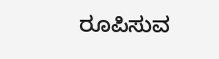ರೂಪಿಸುವ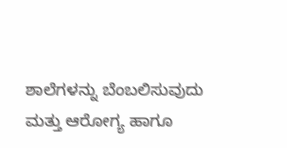ಶಾಲೆಗಳನ್ನು ಬೆಂಬಲಿಸುವುದು ಮತ್ತು ಆರೋಗ್ಯ ಹಾಗೂ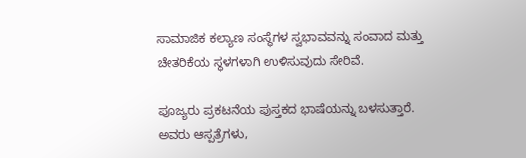ಸಾಮಾಜಿಕ ಕಲ್ಯಾಣ ಸಂಸ್ಥೆಗಳ ಸ್ವಭಾವವನ್ನು ಸಂವಾದ ಮತ್ತು ಚೇತರಿಕೆಯ ಸ್ಥಳಗಳಾಗಿ ಉಳಿಸುವುದು ಸೇರಿವೆ.

ಪೂಜ್ಯರು ಪ್ರಕಟನೆಯ ಪುಸ್ತಕದ ಭಾಷೆಯನ್ನು ಬಳಸುತ್ತಾರೆ. ಅವರು ಆಸ್ಪತ್ರೆಗಳು,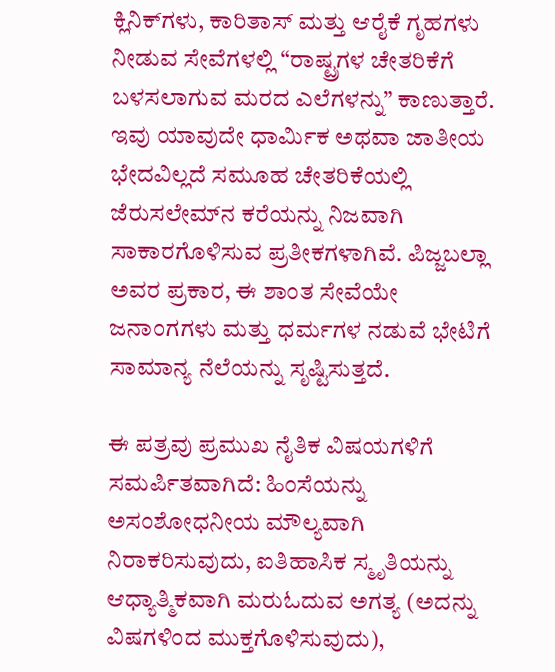ಕ್ಲಿನಿಕ್‌ಗಳು, ಕಾರಿತಾಸ್ ಮತ್ತು ಆರೈಕೆ ಗೃಹಗಳು ನೀಡುವ ಸೇವೆಗಳಲ್ಲಿ “ರಾಷ್ಟ್ರಗಳ ಚೇತರಿಕೆಗೆ ಬಳಸಲಾಗುವ ಮರದ ಎಲೆಗಳನ್ನು” ಕಾಣುತ್ತಾರೆ. ಇವು ಯಾವುದೇ ಧಾರ್ಮಿಕ ಅಥವಾ ಜಾತೀಯ ಭೇದವಿಲ್ಲದೆ ಸಮೂಹ ಚೇತರಿಕೆಯಲ್ಲಿ ಜೆರುಸಲೇಮ್‌ನ ಕರೆಯನ್ನು ನಿಜವಾಗಿ ಸಾಕಾರಗೊಳಿಸುವ ಪ್ರತೀಕಗಳಾಗಿವೆ. ಪಿಜ್ಜಬಲ್ಲಾ ಅವರ ಪ್ರಕಾರ, ಈ ಶಾಂತ ಸೇವೆಯೇ ಜನಾಂಗಗಳು ಮತ್ತು ಧರ್ಮಗಳ ನಡುವೆ ಭೇಟಿಗೆ ಸಾಮಾನ್ಯ ನೆಲೆಯನ್ನು ಸೃಷ್ಟಿಸುತ್ತದೆ.

ಈ ಪತ್ರವು ಪ್ರಮುಖ ನೈತಿಕ ವಿಷಯಗಳಿಗೆ ಸಮರ್ಪಿತವಾಗಿದೆ: ಹಿಂಸೆಯನ್ನು ಅಸಂಶೋಧನೀಯ ಮೌಲ್ಯವಾಗಿ ನಿರಾಕರಿಸುವುದು, ಐತಿಹಾಸಿಕ ಸ್ಮೃತಿಯನ್ನು ಆಧ್ಯಾತ್ಮಿಕವಾಗಿ ಮರುಓದುವ ಅಗತ್ಯ (ಅದನ್ನು ವಿಷಗಳಿಂದ ಮುಕ್ತಗೊಳಿಸುವುದು),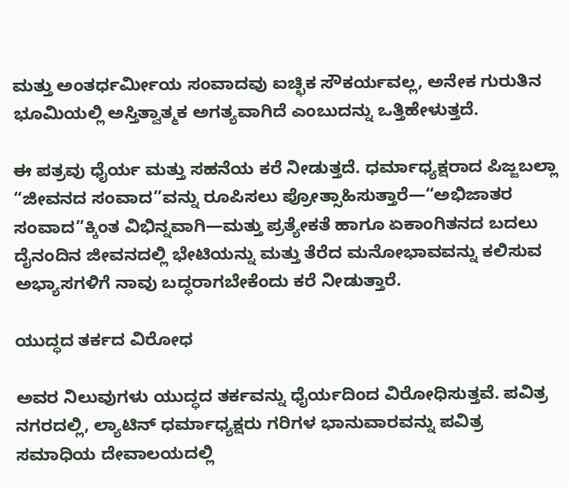ಮತ್ತು ಅಂತರ್ಧರ್ಮೀಯ ಸಂವಾದವು ಐಚ್ಛಿಕ ಸೌಕರ್ಯವಲ್ಲ, ಅನೇಕ ಗುರುತಿನ ಭೂಮಿಯಲ್ಲಿ ಅಸ್ತಿತ್ವಾತ್ಮಕ ಅಗತ್ಯವಾಗಿದೆ ಎಂಬುದನ್ನು ಒತ್ತಿಹೇಳುತ್ತದೆ.

ಈ ಪತ್ರವು ಧೈರ್ಯ ಮತ್ತು ಸಹನೆಯ ಕರೆ ನೀಡುತ್ತದೆ. ಧರ್ಮಾಧ್ಯಕ್ಷರಾದ ಪಿಜ್ಜಬಲ್ಲಾ “ಜೀವನದ ಸಂವಾದ”ವನ್ನು ರೂಪಿಸಲು ಪ್ರೋತ್ಸಾಹಿಸುತ್ತಾರೆ—“ಅಭಿಜಾತರ ಸಂವಾದ”ಕ್ಕಿಂತ ವಿಭಿನ್ನವಾಗಿ—ಮತ್ತು ಪ್ರತ್ಯೇಕತೆ ಹಾಗೂ ಏಕಾಂಗಿತನದ ಬದಲು ದೈನಂದಿನ ಜೀವನದಲ್ಲಿ ಭೇಟಿಯನ್ನು ಮತ್ತು ತೆರೆದ ಮನೋಭಾವವನ್ನು ಕಲಿಸುವ ಅಭ್ಯಾಸಗಳಿಗೆ ನಾವು ಬದ್ಧರಾಗಬೇಕೆಂದು ಕರೆ ನೀಡುತ್ತಾರೆ.

ಯುದ್ಧದ ತರ್ಕದ ವಿರೋಧ

ಅವರ ನಿಲುವುಗಳು ಯುದ್ಧದ ತರ್ಕವನ್ನು ಧೈರ್ಯದಿಂದ ವಿರೋಧಿಸುತ್ತವೆ. ಪವಿತ್ರ ನಗರದಲ್ಲಿ, ಲ್ಯಾಟಿನ್ ಧರ್ಮಾಧ್ಯಕ್ಷರು ಗರಿಗಳ ಭಾನುವಾರವನ್ನು ಪವಿತ್ರ ಸಮಾಧಿಯ ದೇವಾಲಯದಲ್ಲಿ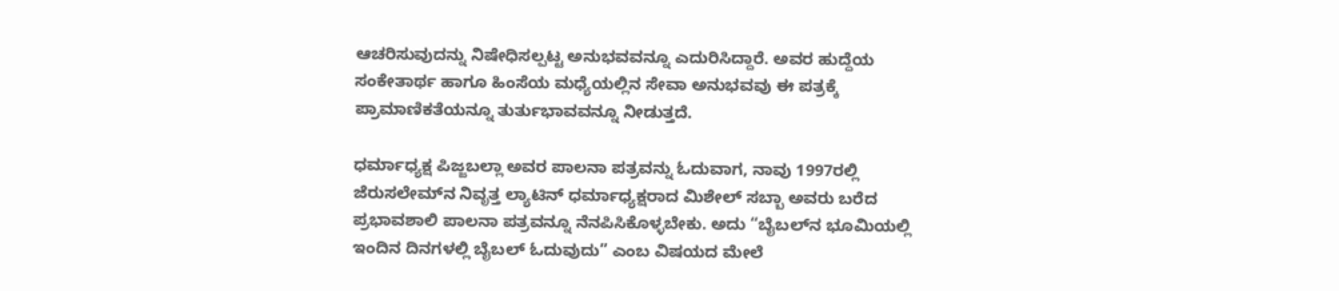ಆಚರಿಸುವುದನ್ನು ನಿಷೇಧಿಸಲ್ಪಟ್ಟ ಅನುಭವವನ್ನೂ ಎದುರಿಸಿದ್ದಾರೆ. ಅವರ ಹುದ್ದೆಯ ಸಂಕೇತಾರ್ಥ ಹಾಗೂ ಹಿಂಸೆಯ ಮಧ್ಯೆಯಲ್ಲಿನ ಸೇವಾ ಅನುಭವವು ಈ ಪತ್ರಕ್ಕೆ ಪ್ರಾಮಾಣಿಕತೆಯನ್ನೂ ತುರ್ತುಭಾವವನ್ನೂ ನೀಡುತ್ತದೆ.

ಧರ್ಮಾಧ್ಯಕ್ಷ ಪಿಜ್ಜಬಲ್ಲಾ ಅವರ ಪಾಲನಾ ಪತ್ರವನ್ನು ಓದುವಾಗ, ನಾವು 1997ರಲ್ಲಿ ಜೆರುಸಲೇಮ್‌ನ ನಿವೃತ್ತ ಲ್ಯಾಟಿನ್ ಧರ್ಮಾಧ್ಯಕ್ಷರಾದ ಮಿಶೇಲ್ ಸಬ್ಬಾ ಅವರು ಬರೆದ ಪ್ರಭಾವಶಾಲಿ ಪಾಲನಾ ಪತ್ರವನ್ನೂ ನೆನಪಿಸಿಕೊಳ್ಳಬೇಕು. ಅದು “ಬೈಬಲ್‌ನ ಭೂಮಿಯಲ್ಲಿ ಇಂದಿನ ದಿನಗಳಲ್ಲಿ ಬೈಬಲ್ ಓದುವುದು” ಎಂಬ ವಿಷಯದ ಮೇಲೆ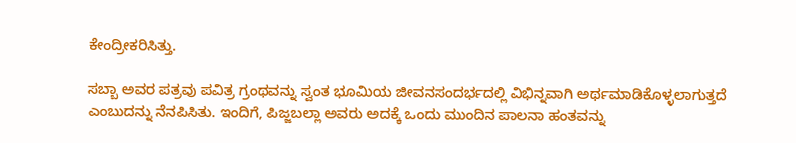ಕೇಂದ್ರೀಕರಿಸಿತ್ತು.

ಸಬ್ಬಾ ಅವರ ಪತ್ರವು ಪವಿತ್ರ ಗ್ರಂಥವನ್ನು ಸ್ವಂತ ಭೂಮಿಯ ಜೀವನಸಂದರ್ಭದಲ್ಲಿ ವಿಭಿನ್ನವಾಗಿ ಅರ್ಥಮಾಡಿಕೊಳ್ಳಲಾಗುತ್ತದೆ ಎಂಬುದನ್ನು ನೆನಪಿಸಿತು. ಇಂದಿಗೆ, ಪಿಜ್ಜಬಲ್ಲಾ ಅವರು ಅದಕ್ಕೆ ಒಂದು ಮುಂದಿನ ಪಾಲನಾ ಹಂತವನ್ನು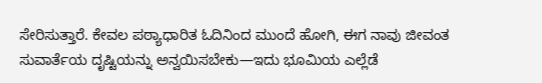ಸೇರಿಸುತ್ತಾರೆ. ಕೇವಲ ಪಠ್ಯಾಧಾರಿತ ಓದಿನಿಂದ ಮುಂದೆ ಹೋಗಿ, ಈಗ ನಾವು ಜೀವಂತ ಸುವಾರ್ತೆಯ ದೃಷ್ಟಿಯನ್ನು ಅನ್ವಯಿಸಬೇಕು—ಇದು ಭೂಮಿಯ ಎಲ್ಲೆಡೆ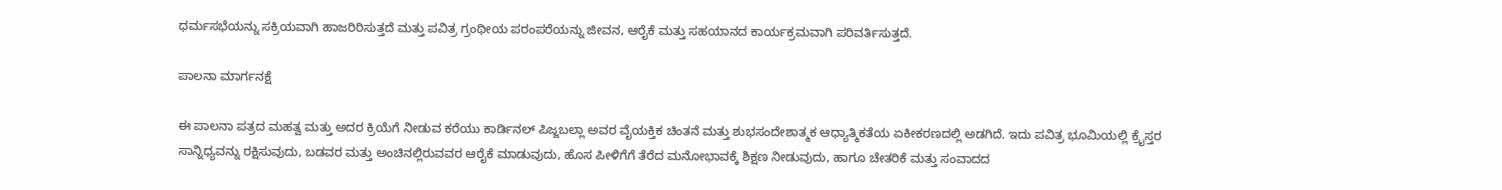ಧರ್ಮಸಭೆಯನ್ನು ಸಕ್ರಿಯವಾಗಿ ಹಾಜರಿರಿಸುತ್ತದೆ ಮತ್ತು ಪವಿತ್ರ ಗ್ರಂಥೀಯ ಪರಂಪರೆಯನ್ನು ಜೀವನ, ಆರೈಕೆ ಮತ್ತು ಸಹಯಾನದ ಕಾರ್ಯಕ್ರಮವಾಗಿ ಪರಿವರ್ತಿಸುತ್ತದೆ.

ಪಾಲನಾ ಮಾರ್ಗನಕ್ಷೆ

ಈ ಪಾಲನಾ ಪತ್ರದ ಮಹತ್ವ ಮತ್ತು ಅದರ ಕ್ರಿಯೆಗೆ ನೀಡುವ ಕರೆಯು ಕಾರ್ಡಿನಲ್ ಪಿಜ್ಜಬಲ್ಲಾ ಅವರ ವೈಯಕ್ತಿಕ ಚಿಂತನೆ ಮತ್ತು ಶುಭಸಂದೇಶಾತ್ಮಕ ಆಧ್ಯಾತ್ಮಿಕತೆಯ ಏಕೀಕರಣದಲ್ಲಿ ಅಡಗಿದೆ. ಇದು ಪವಿತ್ರ ಭೂಮಿಯಲ್ಲಿ ಕ್ರೈಸ್ತರ ಸಾನ್ನಿಧ್ಯವನ್ನು ರಕ್ಷಿಸುವುದು, ಬಡವರ ಮತ್ತು ಅಂಚಿನಲ್ಲಿರುವವರ ಆರೈಕೆ ಮಾಡುವುದು, ಹೊಸ ಪೀಳಿಗೆಗೆ ತೆರೆದ ಮನೋಭಾವಕ್ಕೆ ಶಿಕ್ಷಣ ನೀಡುವುದು, ಹಾಗೂ ಚೇತರಿಕೆ ಮತ್ತು ಸಂವಾದದ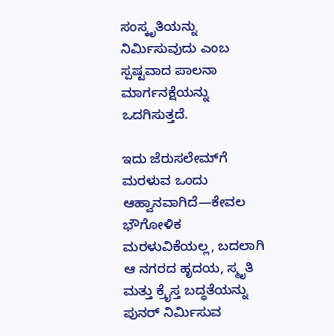ಸಂಸ್ಕೃತಿಯನ್ನು ನಿರ್ಮಿಸುವುದು ಎಂಬ ಸ್ಪಷ್ಟವಾದ ಪಾಲನಾ ಮಾರ್ಗನಕ್ಷೆಯನ್ನು ಒದಗಿಸುತ್ತದೆ.

ಇದು ಜೆರುಸಲೇಮ್‌ಗೆ ಮರಳುವ ಒಂದು ಆಹ್ವಾನವಾಗಿದೆ—ಕೇವಲ ಭೌಗೋಳಿಕ ಮರಳುವಿಕೆಯಲ್ಲ, ಬದಲಾಗಿ ಆ ನಗರದ ಹೃದಯ, ಸ್ಮೃತಿ ಮತ್ತು ಕ್ರೈಸ್ತ ಬದ್ಧತೆಯನ್ನು ಪುನರ್ ನಿರ್ಮಿಸುವ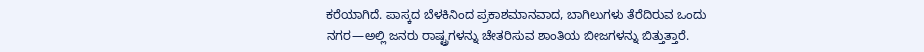ಕರೆಯಾಗಿದೆ. ಪಾಸ್ಕದ ಬೆಳಕಿನಿಂದ ಪ್ರಕಾಶಮಾನವಾದ, ಬಾಗಿಲುಗಳು ತೆರೆದಿರುವ ಒಂದು ನಗರ—ಅಲ್ಲಿ ಜನರು ರಾಷ್ಟ್ರಗಳನ್ನು ಚೇತರಿಸುವ ಶಾಂತಿಯ ಬೀಜಗಳನ್ನು ಬಿತ್ತುತ್ತಾರೆ.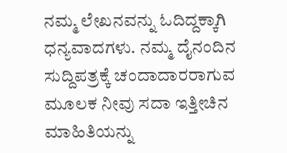ನಮ್ಮ ಲೇಖನವನ್ನು ಓದಿದ್ದಕ್ಕಾಗಿ ಧನ್ಯವಾದಗಳು. ನಮ್ಮ ದೈನಂದಿನ ಸುದ್ದಿಪತ್ರಕ್ಕೆ ಚಂದಾದಾರರಾಗುವ ಮೂಲಕ ನೀವು ಸದಾ ಇತ್ತೀಚಿನ ಮಾಹಿತಿಯನ್ನು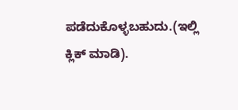ಪಡೆದುಕೊಳ್ಳಬಹುದು.(ಇಲ್ಲಿ ಕ್ಲಿಕ್ ಮಾಡಿ).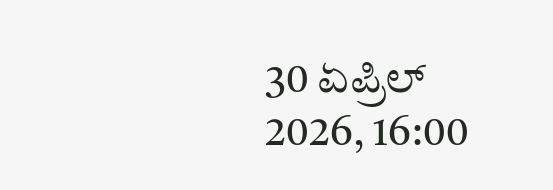30 ಏಪ್ರಿಲ್ 2026, 16:00